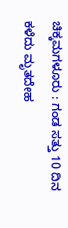ಚಿಕ್ಕಮಗಳೂರು : ಗಂಡ ಸತ್ತು 10 ದಿನ ಕಳೆದು ಮೃತದೇಹ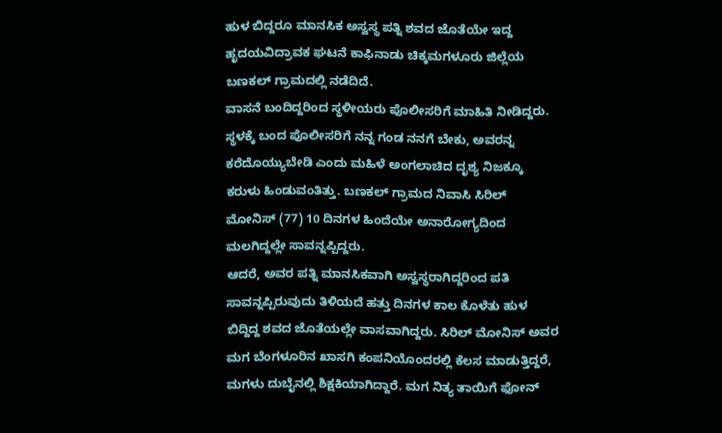ಹುಳ ಬಿದ್ದರೂ ಮಾನಸಿಕ ಅಸ್ವಸ್ಥ ಪತ್ನಿ ಶವದ ಜೊತೆಯೇ ಇದ್ದ ಹೃದಯವಿದ್ರಾವಕ ಘಟನೆ ಕಾಫಿನಾಡು ಚಿಕ್ಕಮಗಳೂರು ಜಿಲ್ಲೆಯ ಬಣಕಲ್ ಗ್ರಾಮದಲ್ಲಿ ನಡೆದಿದೆ.
ವಾಸನೆ ಬಂದಿದ್ದರಿಂದ ಸ್ಥಳೀಯರು ಪೊಲೀಸರಿಗೆ ಮಾಹಿತಿ ನೀಡಿದ್ದರು. ಸ್ಥಳಕ್ಕೆ ಬಂದ ಪೊಲೀಸರಿಗೆ ನನ್ನ ಗಂಡ ನನಗೆ ಬೇಕು, ಅವರನ್ನ ಕರೆದೊಯ್ಯುಬೇಡಿ ಎಂದು ಮಹಿಳೆ ಅಂಗಲಾಚಿದ ದೃಶ್ಯ ನಿಜಕ್ಕೂ ಕರುಳು ಹಿಂಡುವಂತಿತ್ತು. ಬಣಕಲ್ ಗ್ರಾಮದ ನಿವಾಸಿ ಸಿರಿಲ್ ಮೋನಿಸ್ (77) 10 ದಿನಗಳ ಹಿಂದೆಯೇ ಅನಾರೋಗ್ಯದಿಂದ ಮಲಗಿದ್ದಲ್ಲೇ ಸಾವನ್ನಪ್ಪಿದ್ದರು.
ಆದರೆ, ಅವರ ಪತ್ನಿ ಮಾನಸಿಕವಾಗಿ ಅಸ್ವಸ್ಥರಾಗಿದ್ದರಿಂದ ಪತಿ ಸಾವನ್ನಪ್ಪಿರುವುದು ತಿಳಿಯದೆ ಹತ್ತು ದಿನಗಳ ಕಾಲ ಕೊಳೆತು ಹುಳ ಬಿದ್ದಿದ್ದ ಶವದ ಜೊತೆಯಲ್ಲೇ ವಾಸವಾಗಿದ್ದರು. ಸಿರಿಲ್ ಮೋನಿಸ್ ಅವರ ಮಗ ಬೆಂಗಳೂರಿನ ಖಾಸಗಿ ಕಂಪನಿಯೊಂದರಲ್ಲಿ ಕೆಲಸ ಮಾಡುತ್ತಿದ್ದರೆ, ಮಗಳು ದುಬೈನಲ್ಲಿ ಶಿಕ್ಷಕಿಯಾಗಿದ್ದಾರೆ. ಮಗ ನಿತ್ಯ ತಾಯಿಗೆ ಫೋನ್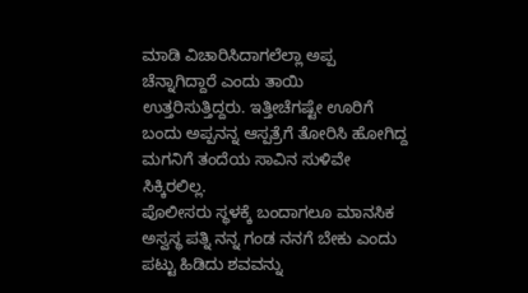ಮಾಡಿ ವಿಚಾರಿಸಿದಾಗಲೆಲ್ಲಾ ಅಪ್ಪ ಚೆನ್ನಾಗಿದ್ದಾರೆ ಎಂದು ತಾಯಿ ಉತ್ತರಿಸುತ್ತಿದ್ದರು. ಇತ್ತೀಚೆಗಷ್ಟೇ ಊರಿಗೆ ಬಂದು ಅಪ್ಪನನ್ನ ಆಸ್ಪತ್ರೆಗೆ ತೋರಿಸಿ ಹೋಗಿದ್ದ ಮಗನಿಗೆ ತಂದೆಯ ಸಾವಿನ ಸುಳಿವೇ ಸಿಕ್ಕಿರಲಿಲ್ಲ.
ಪೊಲೀಸರು ಸ್ಥಳಕ್ಕೆ ಬಂದಾಗಲೂ ಮಾನಸಿಕ ಅಸ್ವಸ್ಥ ಪತ್ನಿ ನನ್ನ ಗಂಡ ನನಗೆ ಬೇಕು ಎಂದು ಪಟ್ಟು ಹಿಡಿದು ಶವವನ್ನು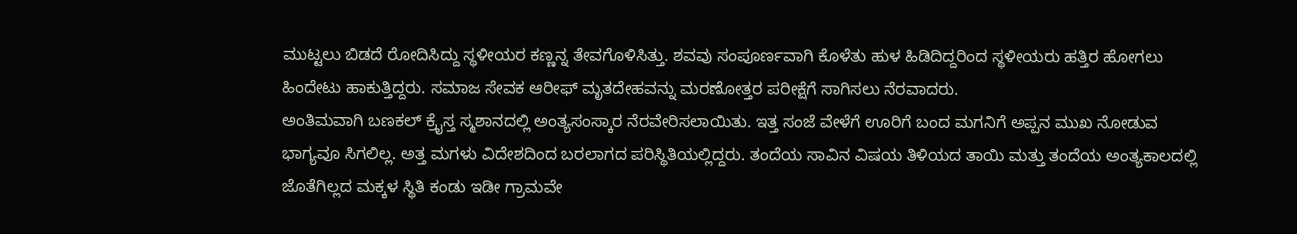ಮುಟ್ಟಲು ಬಿಡದೆ ರೋದಿಸಿದ್ದು ಸ್ಥಳೀಯರ ಕಣ್ಣನ್ನ ತೇವಗೊಳಿಸಿತ್ತು. ಶವವು ಸಂಪೂರ್ಣವಾಗಿ ಕೊಳೆತು ಹುಳ ಹಿಡಿದಿದ್ದರಿಂದ ಸ್ಥಳೀಯರು ಹತ್ತಿರ ಹೋಗಲು ಹಿಂದೇಟು ಹಾಕುತ್ತಿದ್ದರು. ಸಮಾಜ ಸೇವಕ ಆರೀಫ್ ಮೃತದೇಹವನ್ನು ಮರಣೋತ್ತರ ಪರೀಕ್ಷೆಗೆ ಸಾಗಿಸಲು ನೆರವಾದರು.
ಅಂತಿಮವಾಗಿ ಬಣಕಲ್ ಕ್ರೈಸ್ತ ಸ್ಮಶಾನದಲ್ಲಿ ಅಂತ್ಯಸಂಸ್ಕಾರ ನೆರವೇರಿಸಲಾಯಿತು. ಇತ್ತ ಸಂಜೆ ವೇಳೆಗೆ ಊರಿಗೆ ಬಂದ ಮಗನಿಗೆ ಅಪ್ಪನ ಮುಖ ನೋಡುವ ಭಾಗ್ಯವೂ ಸಿಗಲಿಲ್ಲ. ಅತ್ತ ಮಗಳು ವಿದೇಶದಿಂದ ಬರಲಾಗದ ಪರಿಸ್ಥಿತಿಯಲ್ಲಿದ್ದರು. ತಂದೆಯ ಸಾವಿನ ವಿಷಯ ತಿಳಿಯದ ತಾಯಿ ಮತ್ತು ತಂದೆಯ ಅಂತ್ಯಕಾಲದಲ್ಲಿ ಜೊತೆಗಿಲ್ಲದ ಮಕ್ಕಳ ಸ್ಥಿತಿ ಕಂಡು ಇಡೀ ಗ್ರಾಮವೇ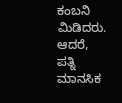ಕಂಬನಿ ಮಿಡಿದರು. ಆದರೆ, ಪತ್ನಿ ಮಾನಸಿಕ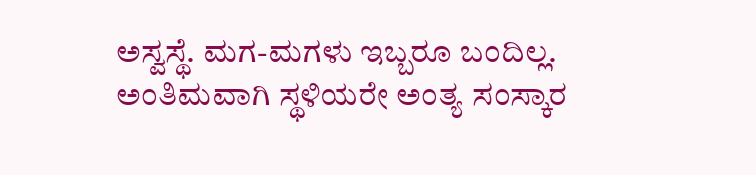ಅಸ್ವಸ್ಥೆ. ಮಗ-ಮಗಳು ಇಬ್ಬರೂ ಬಂದಿಲ್ಲ. ಅಂತಿಮವಾಗಿ ಸ್ಥಳಿಯರೇ ಅಂತ್ಯ ಸಂಸ್ಕಾರ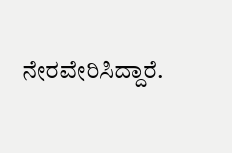ನೇರವೇರಿಸಿದ್ದಾರೆ.